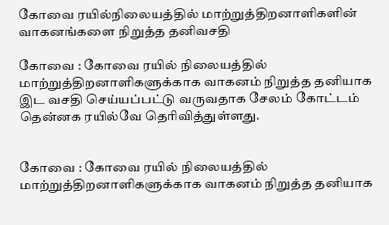கோவை ரயில்நிலையத்தில் மாற்றுத்திறனாளிகளின் வாகனங்களை நிறுத்த தனிவசதி

கோவை : கோவை ரயில் நிலையத்தில் மாற்றுத்திறனாளிகளுக்காக வாகனம் நிறுத்த தனியாக இட வசதி செய்யப்பட்டு வருவதாக சேலம் கோட்டம் தென்னக ரயில்வே தெரிவித்துள்ளது.


கோவை : கோவை ரயில் நிலையத்தில் மாற்றுத்திறனாளிகளுக்காக வாகனம் நிறுத்த தனியாக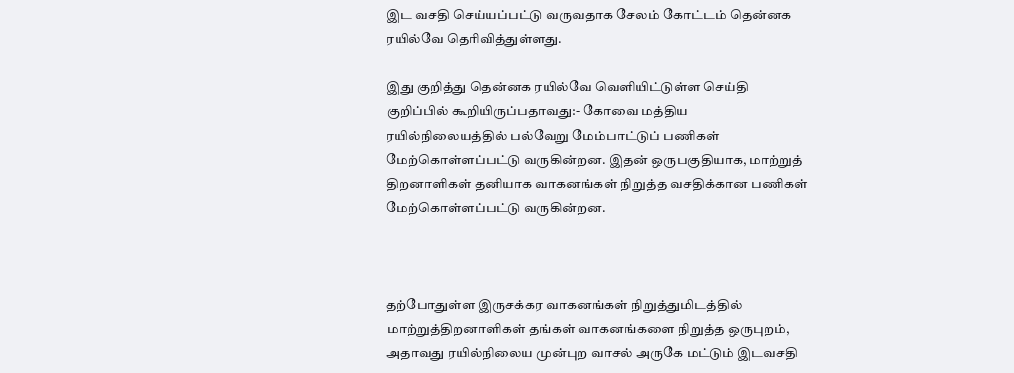இட வசதி செய்யப்பட்டு வருவதாக சேலம் கோட்டம் தென்னக ரயில்வே தெரிவித்துள்ளது.

இது குறித்து தென்னக ரயில்வே வெளியிட்டுள்ள செய்தி குறிப்பில் கூறியிருப்பதாவது:- கோவை மத்திய ரயில்நிலையத்தில் பல்வேறு மேம்பாட்டுப் பணிகள் மேற்கொள்ளப்பட்டு வருகின்றன. இதன் ஒருபகுதியாக, மாற்றுத் திறனாளிகள் தனியாக வாகனங்கள் நிறுத்த வசதிக்கான பணிகள் மேற்கொள்ளப்பட்டு வருகின்றன.



தற்போதுள்ள இருசக்கர வாகனங்கள் நிறுத்துமிடத்தில் மாற்றுத்திறனாளிகள் தங்கள் வாகனங்களை நிறுத்த ஒருபுறம், அதாவது ரயில்நிலைய முன்புற வாசல் அருகே மட்டும் இடவசதி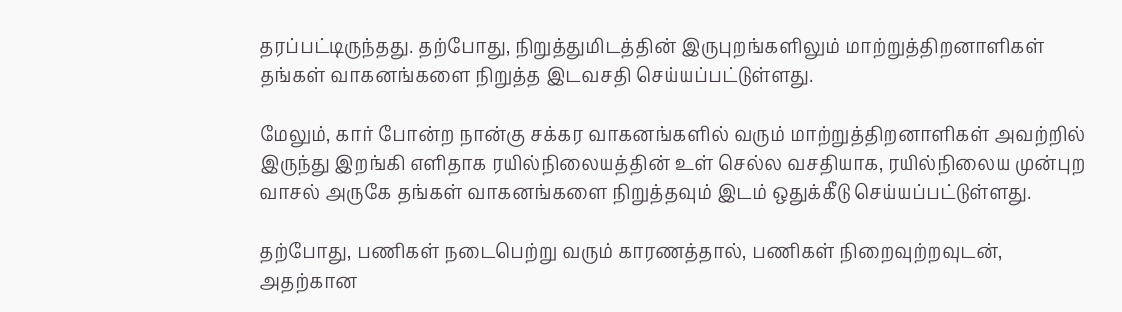தரப்பட்டிருந்தது. தற்போது, நிறுத்துமிடத்தின் இருபுறங்களிலும் மாற்றுத்திறனாளிகள் தங்கள் வாகனங்களை நிறுத்த இடவசதி செய்யப்பட்டுள்ளது.

மேலும், கார் போன்ற நான்கு சக்கர வாகனங்களில் வரும் மாற்றுத்திறனாளிகள் அவற்றில் இருந்து இறங்கி எளிதாக ரயில்நிலையத்தின் உள் செல்ல வசதியாக, ரயில்நிலைய முன்புற வாசல் அருகே தங்கள் வாகனங்களை நிறுத்தவும் இடம் ஒதுக்கீடு செய்யப்பட்டுள்ளது.

தற்போது, பணிகள் நடைபெற்று வரும் காரணத்தால், பணிகள் நிறைவுற்றவுடன், அதற்கான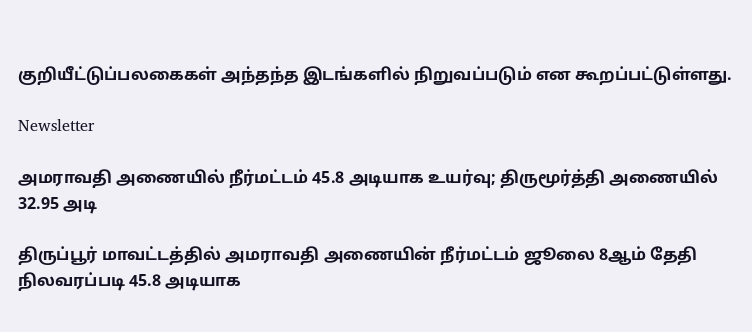குறியீட்டுப்பலகைகள் அந்தந்த இடங்களில் நிறுவப்படும் என கூறப்பட்டுள்ளது.

Newsletter

அமராவதி அணையில் நீர்மட்டம் 45.8 அடியாக உயர்வு; திருமூர்த்தி அணையில் 32.95 அடி

திருப்பூர் மாவட்டத்தில் அமராவதி அணையின் நீர்மட்டம் ஜூலை 8ஆம் தேதி நிலவரப்படி 45.8 அடியாக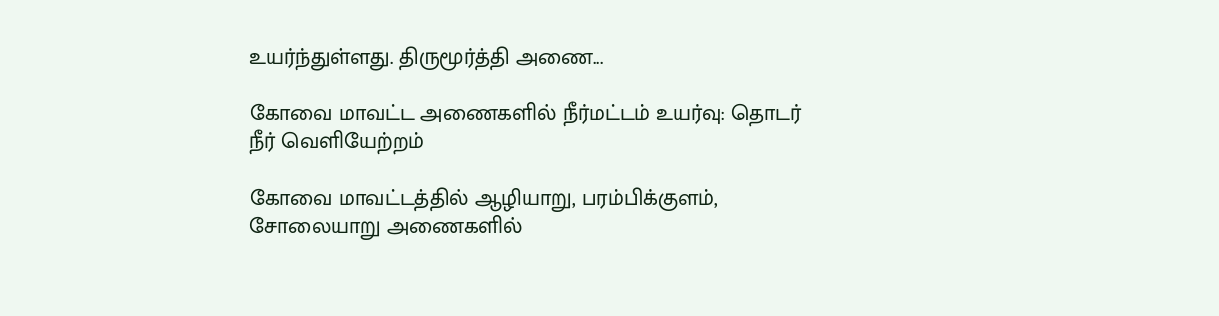உயர்ந்துள்ளது. திருமூர்த்தி அணை...

கோவை மாவட்ட அணைகளில் நீர்மட்டம் உயர்வு: தொடர் நீர் வெளியேற்றம்

கோவை மாவட்டத்தில் ஆழியாறு, பரம்பிக்குளம், சோலையாறு அணைகளில்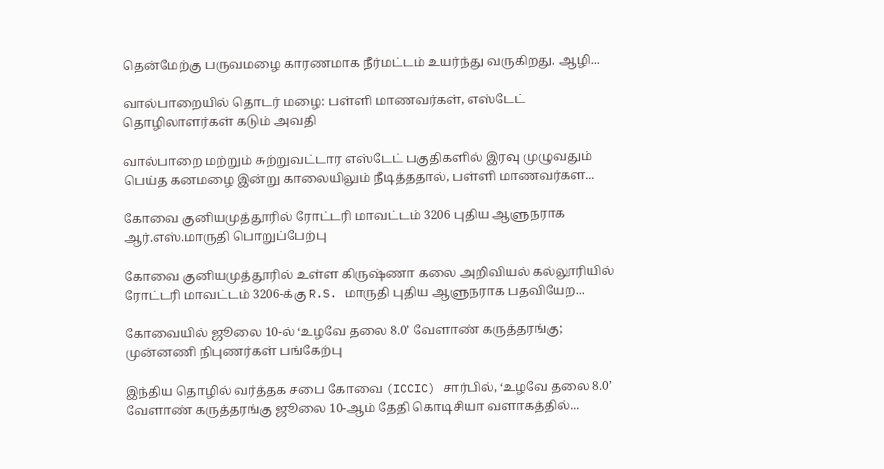தென்மேற்கு பருவமழை காரணமாக நீர்மட்டம் உயர்ந்து வருகிறது. ஆழி...

வால்பாறையில் தொடர் மழை: பள்ளி மாணவர்கள், எஸ்டேட் தொழிலாளர்கள் கடும் அவதி

வால்பாறை மற்றும் சுற்றுவட்டார எஸ்டேட் பகுதிகளில் இரவு முழுவதும் பெய்த கனமழை இன்று காலையிலும் நீடித்ததால், பள்ளி மாணவர்கள...

கோவை குனியமுத்தூரில் ரோட்டரி மாவட்டம் 3206 புதிய ஆளுநராக ஆர்.எஸ்.மாருதி பொறுப்பேற்பு

கோவை குனியமுத்தூரில் உள்ள கிருஷ்ணா கலை அறிவியல் கல்லூரியில் ரோட்டரி மாவட்டம் 3206-க்கு R.S. மாருதி புதிய ஆளுநராக பதவியேற...

கோவையில் ஜூலை 10-ல் ‘உழவே தலை 8.0’ வேளாண் கருத்தரங்கு; முன்னணி நிபுணர்கள் பங்கேற்பு

இந்திய தொழில் வர்த்தக சபை கோவை (ICCIC) சார்பில், ‘உழவே தலை 8.0’ வேளாண் கருத்தரங்கு ஜூலை 10-ஆம் தேதி கொடிசியா வளாகத்தில்...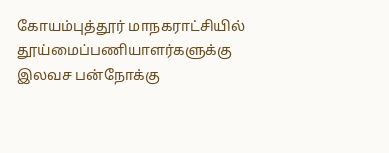கோயம்புத்தூர் மாநகராட்சியில் தூய்மைப்பணியாளர்களுக்கு இலவச பன்நோக்கு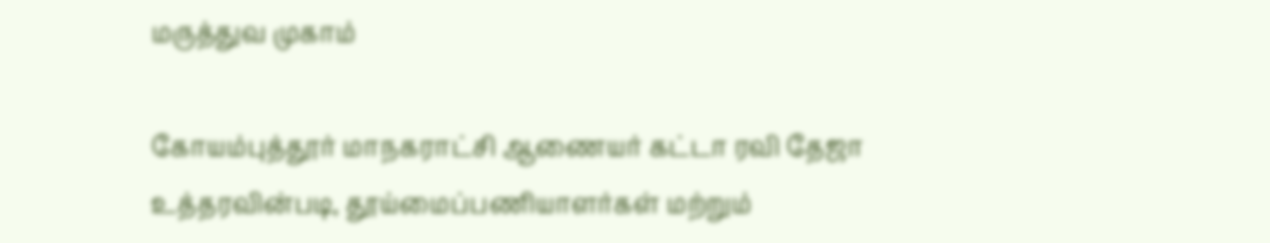மருத்துவ முகாம்

கோயம்புத்தூர் மாநகராட்சி ஆணையர் கட்டா ரவி தேஜா உத்தரவின்படி, தூய்மைப்பணியாளர்கள் மற்றும்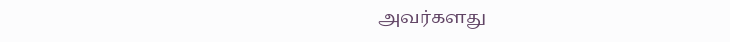அவர்களது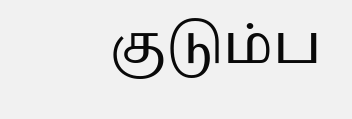குடும்ப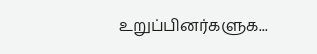உறுப்பினர்களுக...